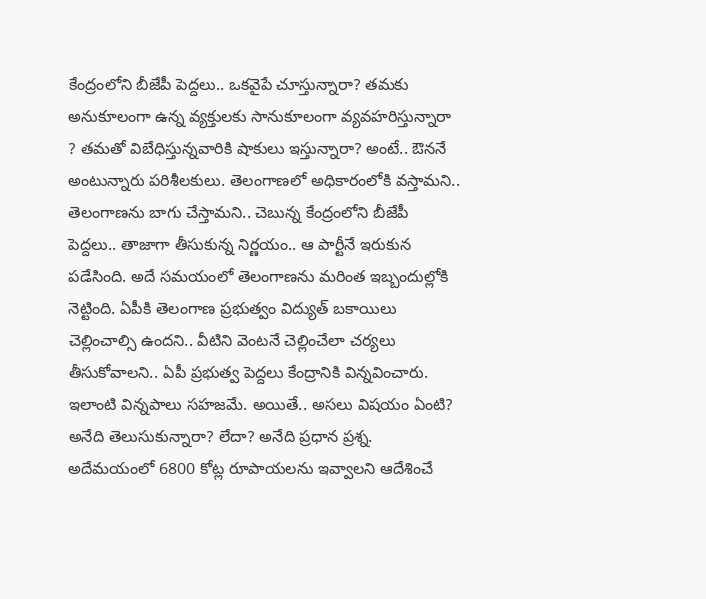కేంద్రంలోని బీజేపీ పెద్దలు.. ఒకవైపే చూస్తున్నారా? తమకు అనుకూలంగా ఉన్న వ్యక్తులకు సానుకూలంగా వ్యవహరిస్తున్నారా ? తమతో విబేధిస్తున్నవారికి షాకులు ఇస్తున్నారా? అంటే.. ఔననే అంటున్నారు పరిశీలకులు. తెలంగాణలో అధికారంలోకి వస్తామని.. తెలంగాణను బాగు చేస్తామని.. చెబున్న కేంద్రంలోని బీజేపీ పెద్దలు.. తాజాగా తీసుకున్న నిర్ణయం.. ఆ పార్టీనే ఇరుకున పడేసింది. అదే సమయంలో తెలంగాణను మరింత ఇబ్బందుల్లోకి నెట్టింది. ఏపీకి తెలంగాణ ప్రభుత్వం విద్యుత్ బకాయిలు చెల్లించాల్సి ఉందని.. వీటిని వెంటనే చెల్లించేలా చర్యలు తీసుకోవాలని.. ఏపీ ప్రభుత్వ పెద్దలు కేంద్రానికి విన్నవించారు.
ఇలాంటి విన్నపాలు సహజమే. అయితే.. అసలు విషయం ఏంటి? అనేది తెలుసుకున్నారా? లేదా? అనేది ప్రధాన ప్రశ్న. అదేమయంలో 6800 కోట్ల రూపాయలను ఇవ్వాలని ఆదేశించే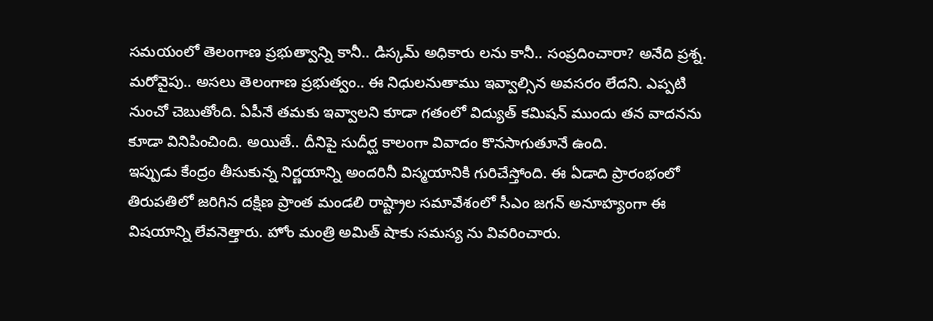సమయంలో తెలంగాణ ప్రభుత్వాన్ని కానీ.. డిస్కమ్ అధికారు లను కానీ.. సంప్రదించారా? అనేది ప్రశ్న. మరోవైపు.. అసలు తెలంగాణ ప్రభుత్వం.. ఈ నిధులనుతాము ఇవ్వాల్సిన అవసరం లేదని. ఎప్పటి నుంచో చెబుతోంది. ఏపీనే తమకు ఇవ్వాలని కూడా గతంలో విద్యుత్ కమిషన్ ముందు తన వాదనను కూడా వినిపించింది. అయితే.. దీనిపై సుదీర్ఘ కాలంగా వివాదం కొనసాగుతూనే ఉంది.
ఇప్పుడు కేంద్రం తీసుకున్న నిర్ణయాన్ని అందరినీ విస్మయానికి గురిచేస్తోంది. ఈ ఏడాది ప్రారంభంలో తిరుపతిలో జరిగిన దక్షిణ ప్రాంత మండలి రాష్ట్రాల సమావేశంలో సీఎం జగన్ అనూహ్యంగా ఈ విషయాన్ని లేవనెత్తారు. హోం మంత్రి అమిత్ షాకు సమస్య ను వివరించారు.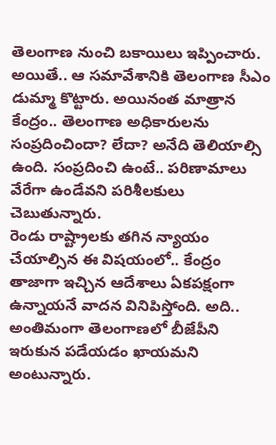తెలంగాణ నుంచి బకాయిలు ఇప్పించారు. అయితే.. ఆ సమావేశానికి తెలంగాణ సీఎం డుమ్మా కొట్టారు. అయినంత మాత్రాన కేంద్రం.. తెలంగాణ అధికారులను సంప్రదించిందా? లేదా? అనేది తెలియాల్సి ఉంది. సంప్రదించి ఉంటే.. పరిణామాలు వేరేగా ఉండేవని పరిశీలకులు చెబుతున్నారు.
రెండు రాష్ట్రాలకు తగిన న్యాయం చేయాల్సిన ఈ విషయంలో.. కేంద్రం తాజాగా ఇచ్చిన ఆదేశాలు ఏకపక్షంగా ఉన్నాయనే వాదన వినిపిస్తోంది. అది.. అంతిమంగా తెలంగాణలో బీజేపీని ఇరుకున పడేయడం ఖాయమని అంటున్నారు.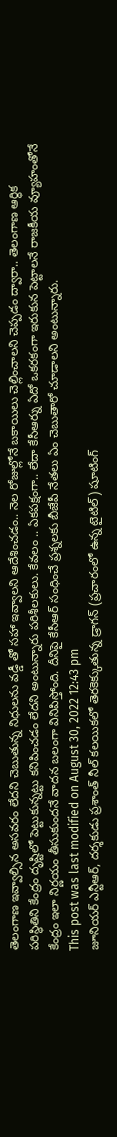తెలంగాణ ఇవ్వాల్సిన అసవరం లేదని చెబుతున్న నిధులను వడ్డీ తో సహా ఇవ్వాలని ఆదేశించడం.. నెల రోజుల్లోనే బకాయిలు చెల్లించాలని చెప్పడం ద్వారా.. తెలంగాణ ఆర్థిక పరిస్థితిని కేంద్రం దృష్టిలో పెట్టుకున్నట్టు కనిపించడం లేదని అంటున్నారు పరిశీలకులు. కేవలం .. ఏకపక్షంగా.. లేదా కేసీఆర్ను ఏదో ఒకరకంగా ఇరుకున పెట్టాలనే రాజకీయ వ్యూహంతోనే కేంద్రం ఇలా నిర్ణయం తీసుకుందనే వాదన బలంగా వినిపిస్తోంది. దీనిపై కేసీఆర్ సంధించే ప్రశ్నలకు బీజేపీ నేతలు ఏం చెబుతారో చూడాలని అంటున్నారు.
This post was last modified on August 30, 2022 12:43 pm
జూనియర్ ఎన్టీఆర్, దర్శకుడు ప్రశాంత్ నీల్ కలయికలో తెరకెక్కుతున్న డ్రాగన్ (ప్రచారంలో ఉన్న టైటిల్) షూటింగ్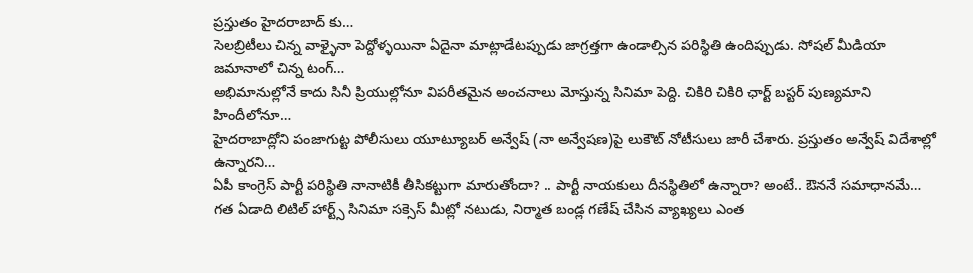ప్రస్తుతం హైదరాబాద్ కు…
సెలబ్రిటీలు చిన్న వాళ్ళైనా పెద్దోళ్ళయినా ఏదైనా మాట్లాడేటప్పుడు జాగ్రత్తగా ఉండాల్సిన పరిస్థితి ఉందిప్పుడు. సోషల్ మీడియా జమానాలో చిన్న టంగ్…
అభిమానుల్లోనే కాదు సినీ ప్రియుల్లోనూ విపరీతమైన అంచనాలు మోస్తున్న సినిమా పెద్ది. చికిరి చికిరి ఛార్ట్ బస్టర్ పుణ్యమాని హిందీలోనూ…
హైదరాబాద్లోని పంజాగుట్ట పోలీసులు యూట్యూబర్ అన్వేష్ (నా అన్వేషణ)పై లుకౌట్ నోటీసులు జారీ చేశారు. ప్రస్తుతం అన్వేష్ విదేశాల్లో ఉన్నారని…
ఏపీ కాంగ్రెస్ పార్టీ పరిస్థితి నానాటికీ తీసికట్టుగా మారుతోందా? .. పార్టీ నాయకులు దీనస్థితిలో ఉన్నారా? అంటే.. ఔననే సమాధానమే…
గత ఏడాది లిటిల్ హార్ట్స్ సినిమా సక్సెస్ మీట్లో నటుడు, నిర్మాత బండ్ల గణేష్ చేసిన వ్యాఖ్యలు ఎంత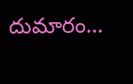దుమారం…